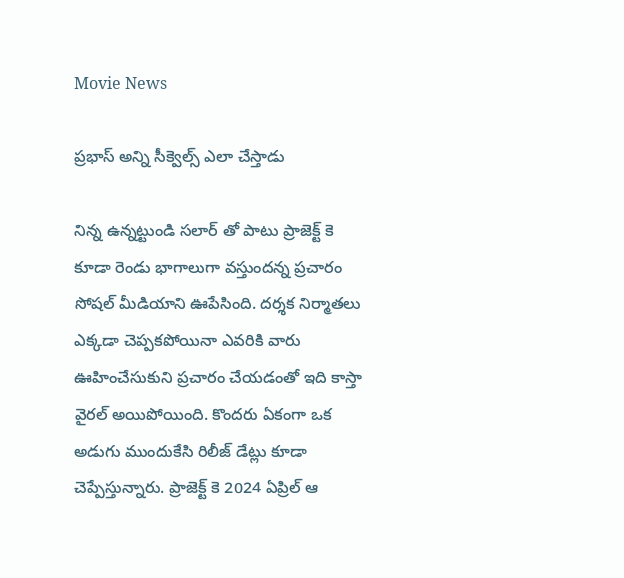Movie News

ప్రభాస్ అన్ని సీక్వెల్స్ ఎలా చేస్తాడు

నిన్న ఉన్నట్టుండి సలార్ తో పాటు ప్రాజెక్ట్ కె కూడా రెండు భాగాలుగా వస్తుందన్న ప్రచారం సోషల్ మీడియాని ఊపేసింది. దర్శక నిర్మాతలు ఎక్కడా చెప్పకపోయినా ఎవరికి వారు ఊహించేసుకుని ప్రచారం చేయడంతో ఇది కాస్తా వైరల్ అయిపోయింది. కొందరు ఏకంగా ఒక అడుగు ముందుకేసి రిలీజ్ డేట్లు కూడా చెప్పేస్తున్నారు. ప్రాజెక్ట్ కె 2024 ఏప్రిల్ ఆ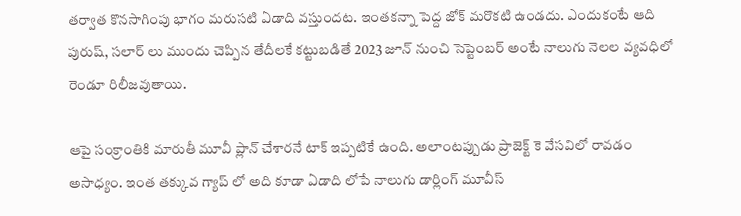తర్వాత కొనసాగింపు భాగం మరుసటి ఏడాది వస్తుందట. ఇంతకన్నా పెద్ద జోక్ మరొకటి ఉండదు. ఎందుకంటే ఆది పురుష్, సలార్ లు ముందు చెప్పిన తేదీలకే కట్టుబడితే 2023 జూన్ నుంచి సెప్టెంబర్ అంటే నాలుగు నెలల వ్యవధిలో రెండూ రిలీజవుతాయి.

ఆపై సంక్రాంతికి మారుతీ మూవీ ప్లాన్ చేశారనే టాక్ ఇప్పటికే ఉంది. అలాంటప్పుడు ప్రాజెక్ట్ కె వేసవిలో రావడం అసాధ్యం. ఇంత తక్కువ గ్యాప్ లో అది కూడా ఏడాది లోపే నాలుగు డార్లింగ్ మూవీస్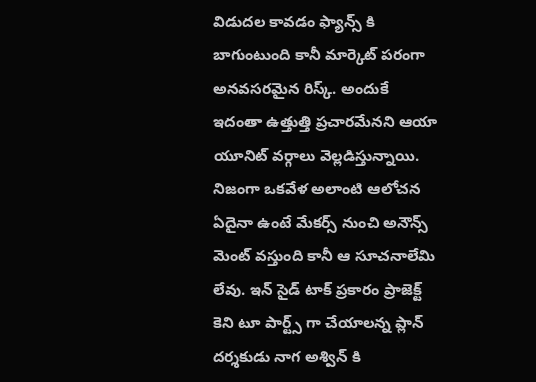విడుదల కావడం ఫ్యాన్స్ కి బాగుంటుంది కానీ మార్కెట్ పరంగా అనవసరమైన రిస్క్. అందుకే ఇదంతా ఉత్తుత్తి ప్రచారమేనని ఆయా యూనిట్ వర్గాలు వెల్లడిస్తున్నాయి. నిజంగా ఒకవేళ అలాంటి ఆలోచన ఏదైనా ఉంటే మేకర్స్ నుంచి అనౌన్స్ మెంట్ వస్తుంది కానీ ఆ సూచనాలేమి లేవు. ఇన్ సైడ్ టాక్ ప్రకారం ప్రాజెక్ట్ కెని టూ పార్ట్స్ గా చేయాలన్న ప్లాన్ దర్శకుడు నాగ అశ్విన్ కి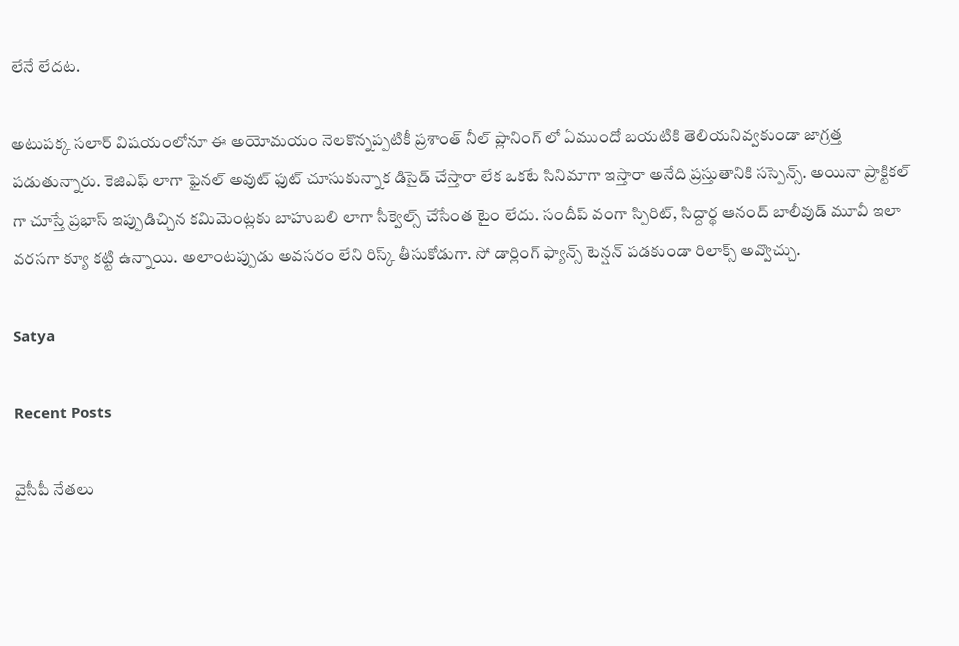లేనే లేదట.

అటుపక్క సలార్ విషయంలోనూ ఈ అయోమయం నెలకొన్నప్పటికీ ప్రశాంత్ నీల్ ప్లానింగ్ లో ఏముందో బయటికి తెలియనివ్వకుండా జాగ్రత్త పడుతున్నారు. కెజిఎఫ్ లాగా ఫైనల్ అవుట్ ఫుట్ చూసుకున్నాక డిసైడ్ చేస్తారా లేక ఒకటే సినిమాగా ఇస్తారా అనేది ప్రస్తుతానికి సస్పెన్స్. అయినా ప్రాక్టికల్ గా చూస్తే ప్రభాస్ ఇప్పుడిచ్చిన కమిమెంట్లకు బాహుబలి లాగా సీక్వెల్స్ చేసేంత టైం లేదు. సందీప్ వంగా స్పిరిట్, సిద్దార్థ ఆనంద్ బాలీవుడ్ మూవీ ఇలా వరసగా క్యూ కట్టి ఉన్నాయి. అలాంటప్పుడు అవసరం లేని రిస్క్ తీసుకోడుగా. సో డార్లింగ్ ఫ్యాన్స్ టెన్షన్ పడకుండా రిలాక్స్ అవ్వొచ్చు.

Satya

Recent Posts

వైసీపీ నేతలు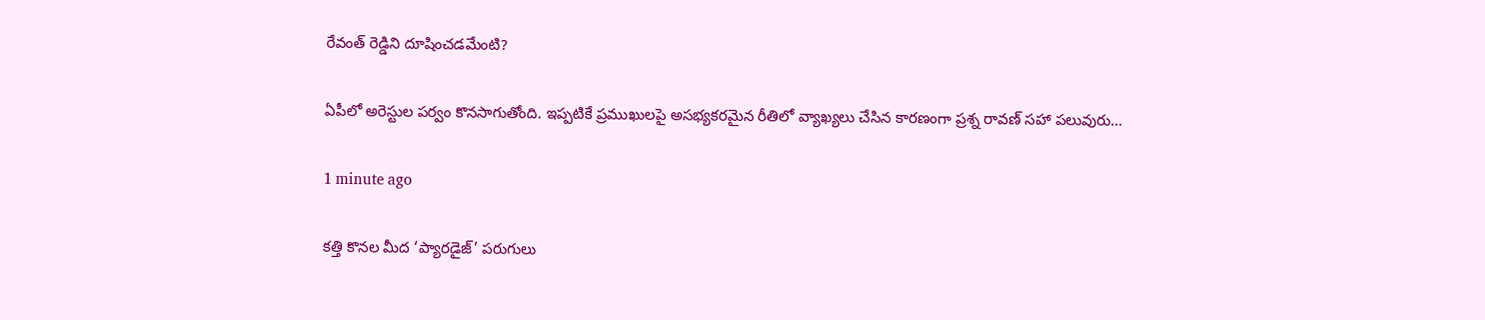రేవంత్ రెడ్డిని దూషించడమేంటి?

ఏపీలో అరెస్టుల పర్వం కొనసాగుతోంది. ఇప్పటికే ప్రముఖులపై అసభ్యకరమైన రీతిలో వ్యాఖ్యలు చేసిన కారణంగా ప్రశ్న రావణ్ సహా పలువురు…

1 minute ago

కత్తి కొనల మీద ‘ప్యారడైజ్’ పరుగులు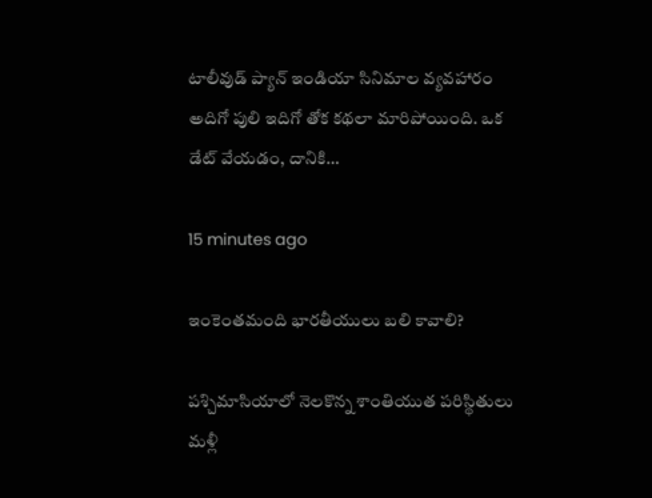టాలీవుడ్ ప్యాన్ ఇండియా సినిమాల వ్యవహారం అదిగో పులి ఇదిగో తోక కథలా మారిపోయింది. ఒక డేట్ వేయడం, దానికి…

15 minutes ago

ఇంకెంతమంది భారతీయులు బలి కావాలి?

పశ్చిమాసియాలో నెలకొన్న శాంతియుత పరిస్థితులు మళ్లీ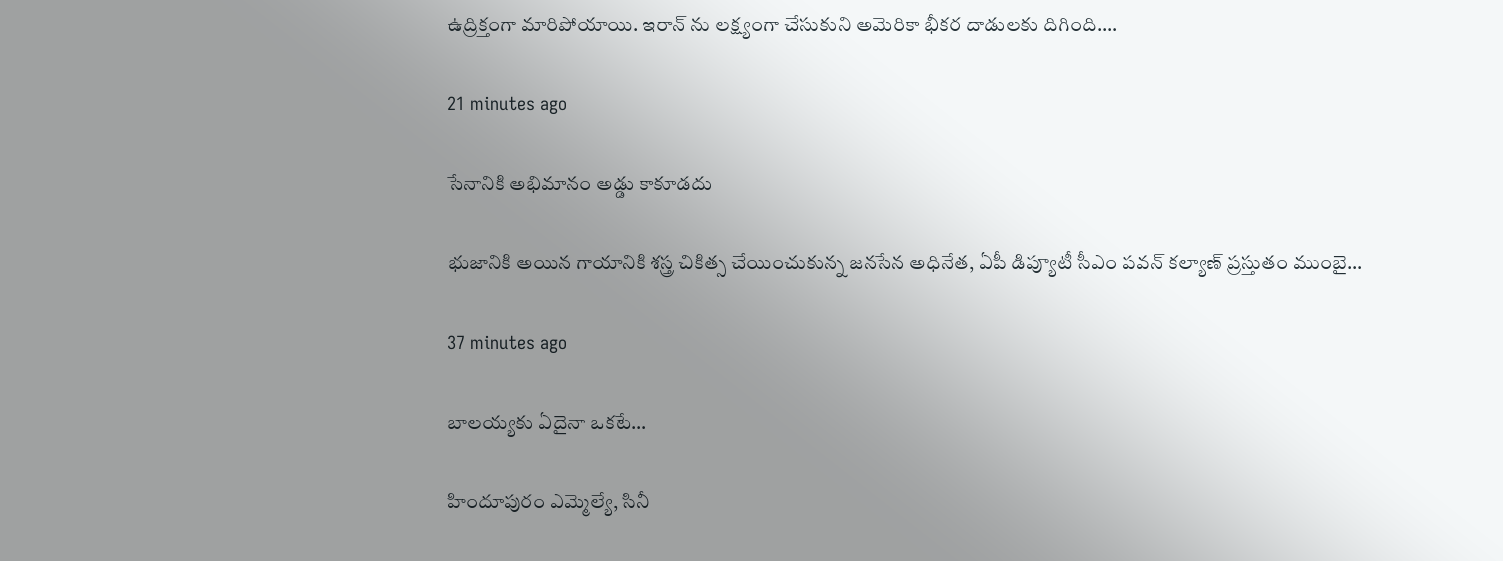ఉద్రిక్తంగా మారిపోయాయి. ఇరాన్ ను లక్ష్యంగా చేసుకుని అమెరికా భీకర దాడులకు దిగింది.…

21 minutes ago

సేనానికి అభిమానం అడ్డు కాకూడదు

భుజానికి అయిన గాయానికి శస్త్ర చికిత్స చేయించుకున్న జనసేన అధినేత, ఏపీ డిప్యూటీ సీఎం పవన్ కల్యాణ్ ప్రస్తుతం ముంబై…

37 minutes ago

బాలయ్యకు ఏదైనా ఒకటే…

హిందూపురం ఎమ్మెల్యే, సినీ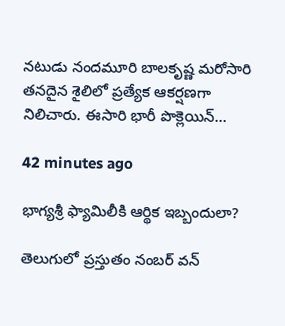నటుడు నందమూరి బాలకృష్ణ మరోసారి తనదైన శైలిలో ప్రత్యేక ఆకర్షణగా నిలిచారు. ఈసారి భారీ పొక్లెయిన్…

42 minutes ago

భాగ్యశ్రీ ఫ్యామిలీకి ఆర్థిక ఇబ్బందులా?

తెలుగులో ప్రస్తుతం నంబర్ వన్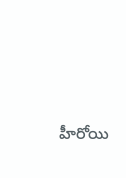హీరోయి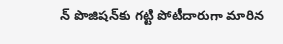న్ పొజిషన్‌కు గట్టి పోటీదారుగా మారిన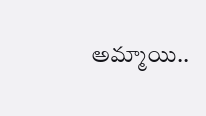అమ్మాయి..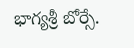భాగ్యశ్రీ బోర్సే.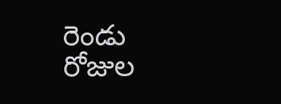రెండు రోజుల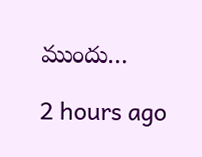ముందు…

2 hours ago